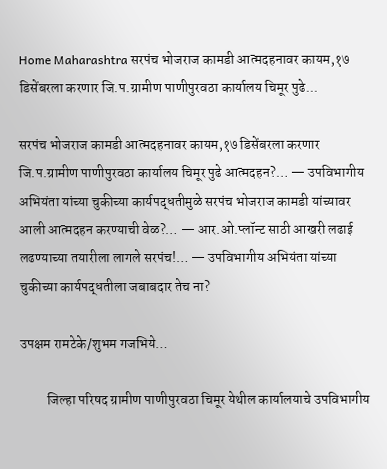Home Maharashtra सरपंच भोजराज कामडी आत्मदहनावर कायम,१७ डिसेंबरला करणार जि.प.ग्रामीण पाणीपुरवठा कार्यालय चिमूर पुढे...

सरपंच भोजराज कामडी आत्मदहनावर कायम,१७ डिसेंबरला करणार जि.प.ग्रामीण पाणीपुरवठा कार्यालय चिमूर पुढे आत्मदहन?… — उपविभागीय अभियंता यांच्या चुकीच्या कार्यपद्धतीमुळे सरपंच भोजराज कामडी यांच्यावर आली आत्मदहन करण्याची वेळ?… — आर.ओ.प्लॉन्ट साठी आखरी लढाई लढण्याच्या तयारीला लागले सरपंच!… — उपविभागीय अभियंता यांच्या चुकीच्या कार्यपद्धतीला जबाबदार तेच ना?

उपक्षम रामटेके/शुभम गजभिये…

          जिल्हा परिषद ग्रामीण पाणीपुरवठा चिमूर येथील कार्यालयाचे उपविभागीय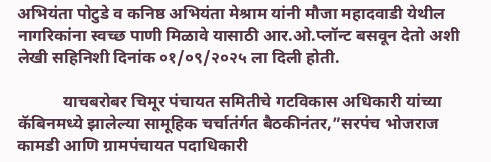अभियंता पोटुडे व कनिष्ठ अभियंता मेश्राम यांनी मौजा महादवाडी येथील नागरिकांना स्वच्छ पाणी मिळावे यासाठी आर.ओ.प्लॉन्ट बसवून देतो अशी लेखी सहिनिशी दिनांक ०१/०९/२०२५ ला दिली होती.

           याचबरोबर चिमूर पंचायत समितीचे गटविकास अधिकारी यांच्या कॅबिनमध्ये झालेल्या सामूहिक चर्चातंर्गत बैठकीनंतर,”सरपंच भोजराज कामडी आणि ग्रामपंचायत पदाधिकारी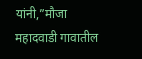यांनी,”मौजा महादवाडी गावातील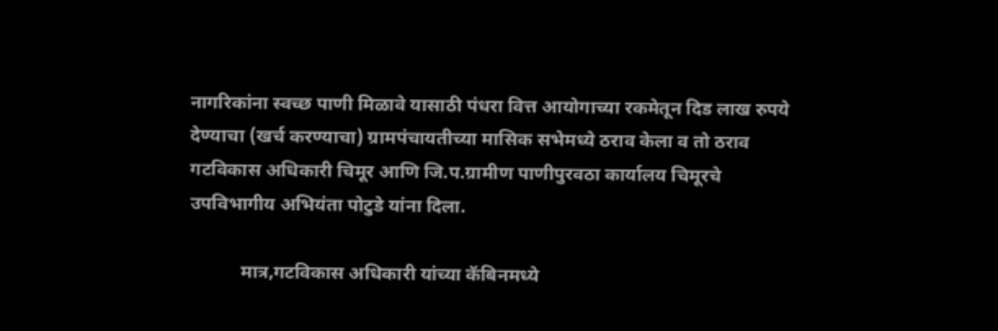नागरिकांना स्वच्छ पाणी मिळावे यासाठी पंधरा वित्त आयोगाच्या रकमेतून दिड लाख रुपये देण्याचा (खर्च करण्याचा) ग्रामपंचायतीच्या मासिक सभेमध्ये ठराव केला व तो ठराव गटविकास अधिकारी चिमूर आणि जि.प.ग्रामीण पाणीपुरवठा कार्यालय चिमूरचे उपविभागीय अभियंता पोटुडे यांना दिला.

           मात्र,गटविकास अधिकारी यांच्या कॅबिनमध्ये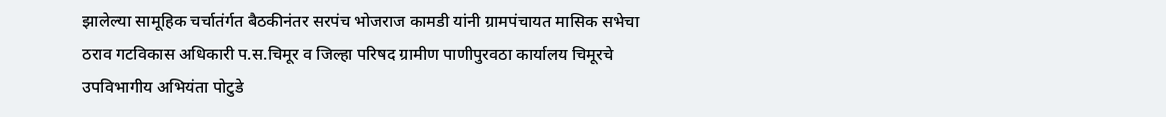झालेल्या सामूहिक चर्चातंर्गत बैठकीनंतर सरपंच भोजराज कामडी यांनी ग्रामपंचायत मासिक सभेचा ठराव गटविकास अधिकारी प.स.चिमूर व जिल्हा परिषद ग्रामीण पाणीपुरवठा कार्यालय चिमूरचे उपविभागीय अभियंता पोटुडे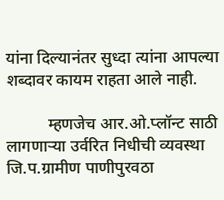यांना दिल्यानंतर सुध्दा त्यांना आपल्या शब्दावर कायम राहता आले नाही.

          म्हणजेच आर.ओ.प्लॉन्ट साठी लागणाऱ्या उर्वरित निधीची व्यवस्था जि.प.ग्रामीण पाणीपुरवठा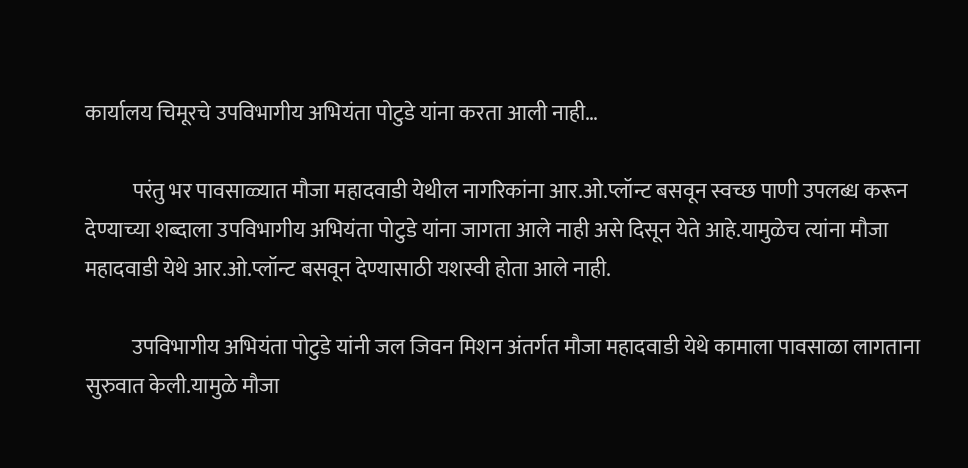कार्यालय चिमूरचे उपविभागीय अभियंता पोटुडे यांना करता आली नाही…

           परंतु भर पावसाळ्यात मौजा महादवाडी येथील नागरिकांना आर.ओ.प्लॉन्ट बसवून स्वच्छ पाणी उपलब्ध करून देण्याच्या शब्दाला उपविभागीय अभियंता पोटुडे यांना जागता आले नाही असे दिसून येते आहे.यामुळेच त्यांना मौजा महादवाडी येथे आर.ओ.प्लॉन्ट बसवून देण्यासाठी यशस्वी होता आले नाही.

           उपविभागीय अभियंता पोटुडे यांनी जल जिवन मिशन अंतर्गत मौजा महादवाडी येथे कामाला पावसाळा लागताना सुरुवात केली.यामुळे मौजा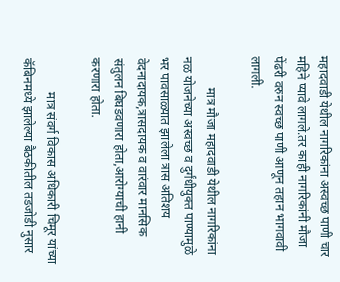महादवाडी येथील नागरिकांना अस्वच्छ पाणी चार महिने प्यावे लागले.तर काही नागरिकांनी मौजा पेंढरी वरुन स्वच्छ पाणी आणून तहान भागवावी लागली.

          मात्र मौजा महादवाडी येथील नागरिकांना नळ योजनेच्या अस्वच्छ व दुर्गंधीयुक्त पाण्यामुळे भर पावसाळ्यात झालेला त्रास अतिशय वेदनादायक,त्रासदायक व वारंवार मानसिक संतुलन बिघडवणारा होता,आरोग्याची हानी करणारा होता.

           मात्र संवर्ग विकास अधिकारी चिमूर यांच्या कॅबिनमध्ये झालेल्या बैठकीतील तडजोडी नुसार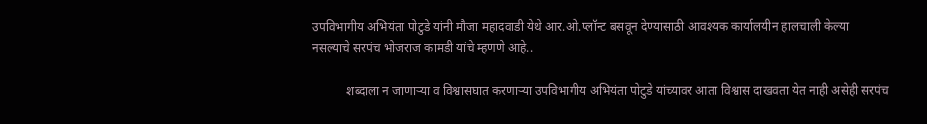उपविभागीय अभियंता पोटुडे यांनी मौजा महादवाडी येथे आर.ओ.प्लॉन्ट बसवून देण्यासाठी आवश्यक कार्यालयीन हालचाली केल्या नसल्याचे सरपंच भोजराज कामडी यांचे म्हणणे आहे..

           शब्दाला न जाणाऱ्या व विश्वासघात करणाऱ्या उपविभागीय अभियंता पोटुडे यांच्यावर आता विश्वास दाखवता येत नाही असेही सरपंच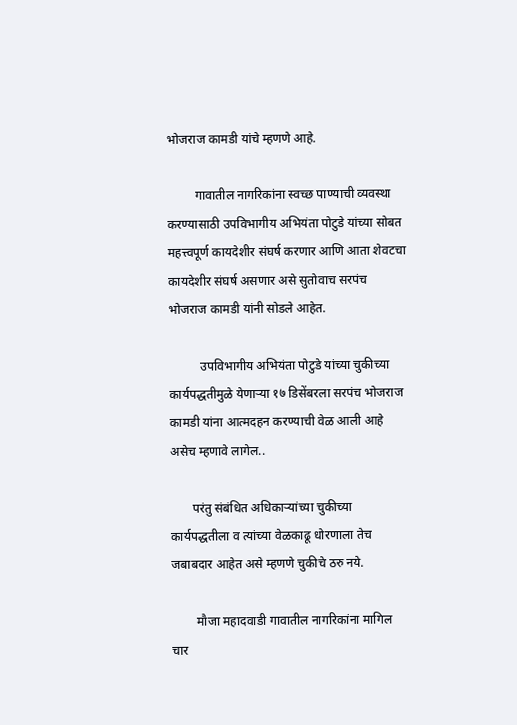भोजराज कामडी यांचे म्हणणे आहे.

         गावातील नागरिकांना स्वच्छ पाण्याची व्यवस्था करण्यासाठी उपविभागीय अभियंता पोटुडे यांच्या सोबत महत्त्वपूर्ण कायदेशीर संघर्ष करणार आणि आता शेवटचा कायदेशीर संघर्ष असणार असे सुतोवाच सरपंच भोजराज कामडी यांनी सोडले आहेत.

          उपविभागीय अभियंता पोटुडे यांच्या चुकीच्या कार्यपद्धतीमुळे येणाऱ्या १७ डिसेंबरला सरपंच भोजराज कामडी यांना आत्मदहन करण्याची वेळ आली आहे असेच म्हणावे लागेल..

       परंतु संबंधित अधिकाऱ्यांच्या चुकीच्या कार्यपद्धतीला व त्यांच्या वेळकाढू धोरणाला तेच जबाबदार आहेत असे म्हणणे चुकीचे ठरु नये.

        मौजा महादवाडी गावातील नागरिकांना मागिल चार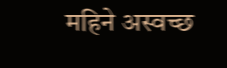महिने अस्वच्छ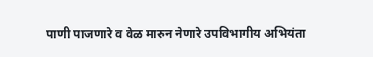पाणी पाजणारे व वेळ मारुन नेणारे उपविभागीय अभियंता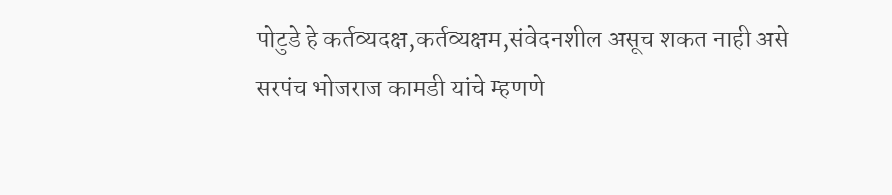पोटुडे हे कर्तव्यदक्ष,कर्तव्यक्षम,संवेदनशील असूच शकत नाही असे सरपंच भोजराज कामडी यांचे म्हणणे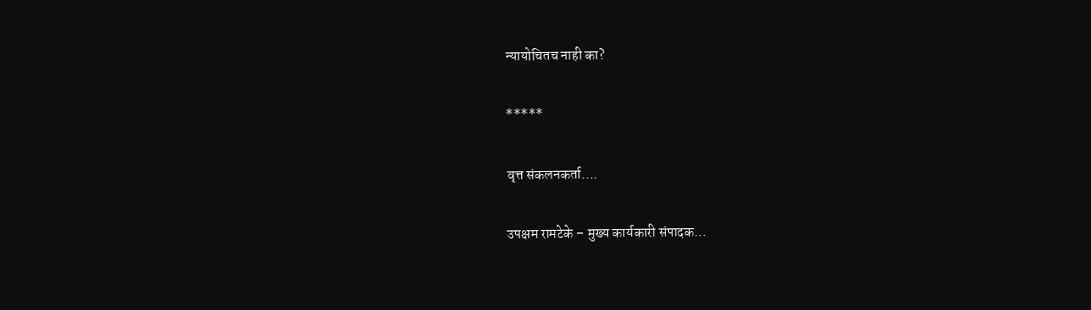न्यायोचितच नाही का?

*****

वृत्त संकलनकर्ता….

उपक्षम रामटेके – मुख्य कार्यकारी संपादक…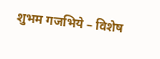शुभम गजभिये – विशेष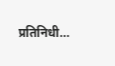प्रतिनिधी…